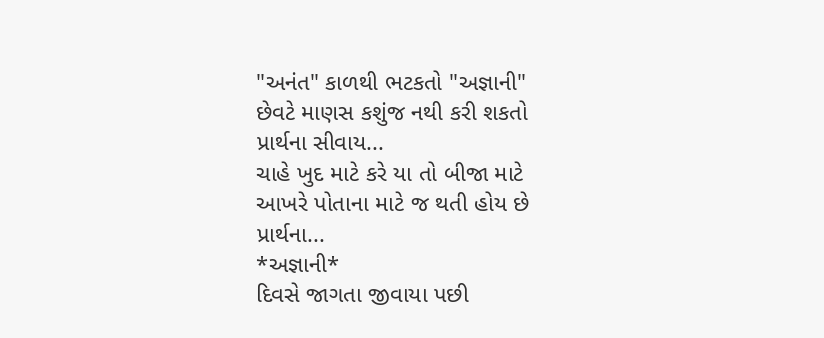"અનંત" કાળથી ભટકતો "અજ્ઞાની"
છેવટે માણસ કશુંજ નથી કરી શકતો
પ્રાર્થના સીવાય...
ચાહે ખુદ માટે કરે યા તો બીજા માટે
આખરે પોતાના માટે જ થતી હોય છે
પ્રાર્થના...
*અજ્ઞાની*
દિવસે જાગતા જીવાયા પછી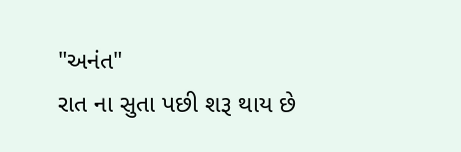"અનંત"
રાત ના સુતા પછી શરૂ થાય છે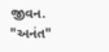જીવન.
"અનંત"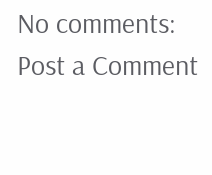No comments:
Post a Comment